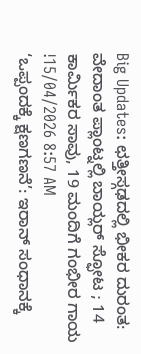Big Updates: ಛತ್ತೀಸ್ಗಢದಲ್ಲಿ ಭೀಕರ ದುರಂತ: ವೇದಾಂತ ಪ್ಲಾಂಟ್ನಲ್ಲಿ ಬಾಯ್ಲರ್ ಸ್ಫೋಟ ; 14 ಕಾರ್ಮಿಕರ ಸಾವು, 19 ಮಂದಿಗೆ ಗಂಭೀರ ಗಾಯ !15/04/2026 8:57 AM
‘ಒಪ್ಪಂದಕ್ಕೆ ಕ್ಷಣಗಣನೆ’: ಇರಾನ್ ಸಂಧಾನಕ್ಕೆ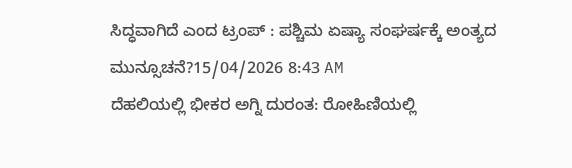ಸಿದ್ಧವಾಗಿದೆ ಎಂದ ಟ್ರಂಪ್ : ಪಶ್ಚಿಮ ಏಷ್ಯಾ ಸಂಘರ್ಷಕ್ಕೆ ಅಂತ್ಯದ ಮುನ್ಸೂಚನೆ?15/04/2026 8:43 AM
ದೆಹಲಿಯಲ್ಲಿ ಭೀಕರ ಅಗ್ನಿ ದುರಂತ: ರೋಹಿಣಿಯಲ್ಲಿ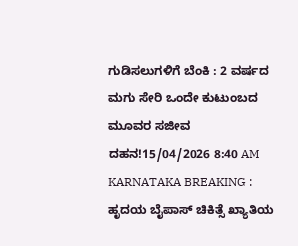ಗುಡಿಸಲುಗಳಿಗೆ ಬೆಂಕಿ : 2 ವರ್ಷದ ಮಗು ಸೇರಿ ಒಂದೇ ಕುಟುಂಬದ ಮೂವರ ಸಜೀವ ದಹನ!15/04/2026 8:40 AM
KARNATAKA BREAKING : ಹೃದಯ ಬೈಪಾಸ್ ಚಿಕಿತ್ಸೆ ಖ್ಯಾತಿಯ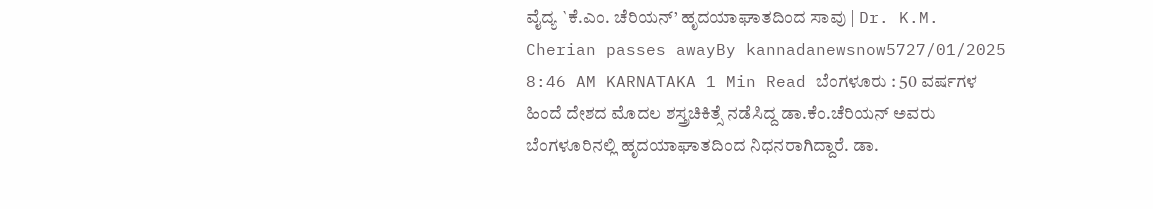ವೈದ್ಯ `ಕೆ.ಎಂ. ಚೆರಿಯನ್’ ಹೃದಯಾಘಾತದಿಂದ ಸಾವು | Dr. K.M. Cherian passes awayBy kannadanewsnow5727/01/2025 8:46 AM KARNATAKA 1 Min Read ಬೆಂಗಳೂರು : 50 ವರ್ಷಗಳ ಹಿಂದೆ ದೇಶದ ಮೊದಲ ಶಸ್ತ್ರಚಿಕಿತ್ಸೆ ನಡೆಸಿದ್ದ ಡಾ.ಕೆಂ.ಚೆರಿಯನ್ ಅವರು ಬೆಂಗಳೂರಿನಲ್ಲಿ ಹೃದಯಾಘಾತದಿಂದ ನಿಧನರಾಗಿದ್ದಾರೆ. ಡಾ.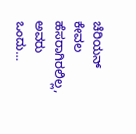ಚೆರಿಯನ್ ಕೇವಲ ಹೆಸರಾಗಿರಲಿಲ್ಲ, ಅವರು ಒಂದು…